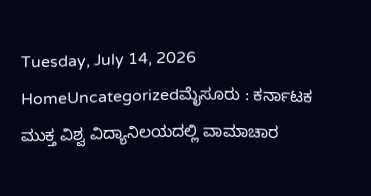Tuesday, July 14, 2026
HomeUncategorizedಮೈಸೂರು : ಕರ್ನಾಟಕ ಮುಕ್ತ ವಿಶ್ವ ವಿದ್ಯಾನಿಲಯದಲ್ಲಿ ವಾಮಾಚಾರ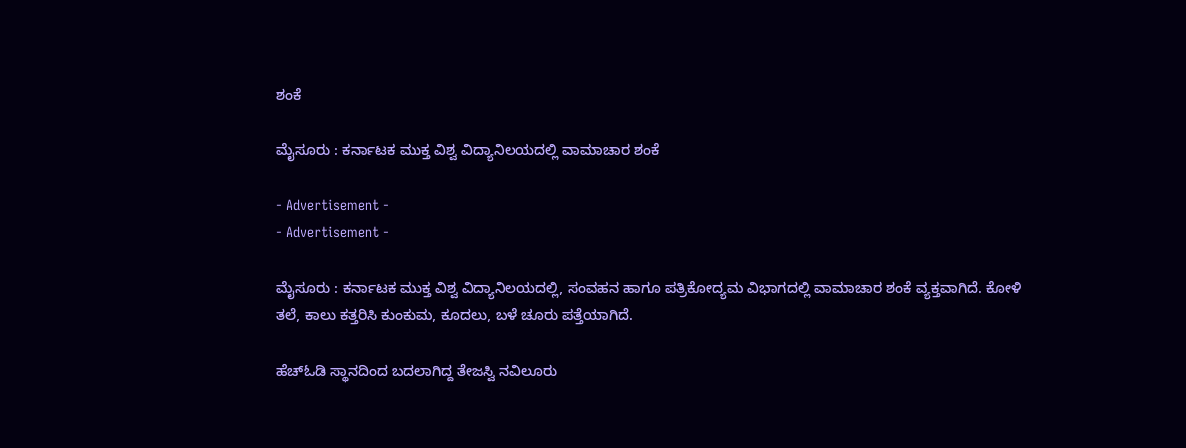ಶಂಕೆ

ಮೈಸೂರು : ಕರ್ನಾಟಕ ಮುಕ್ತ ವಿಶ್ವ ವಿದ್ಯಾನಿಲಯದಲ್ಲಿ ವಾಮಾಚಾರ ಶಂಕೆ

- Advertisement -
- Advertisement -

ಮೈಸೂರು : ಕರ್ನಾಟಕ ಮುಕ್ತ ವಿಶ್ವ ವಿದ್ಯಾನಿಲಯದಲ್ಲಿ, ಸಂವಹನ ಹಾಗೂ ಪತ್ರಿಕೋದ್ಯಮ ವಿಭಾಗದಲ್ಲಿ ವಾಮಾಚಾರ ಶಂಕೆ ವ್ಯಕ್ತವಾಗಿದೆ. ಕೋಳಿ ತಲೆ, ಕಾಲು ಕತ್ತರಿಸಿ ಕುಂಕುಮ, ಕೂದಲು, ಬಳೆ ಚೂರು ಪತ್ತೆಯಾಗಿದೆ.

ಹೆಚ್ಓಡಿ ಸ್ಥಾನದಿಂದ ಬದಲಾಗಿದ್ದ ತೇಜಸ್ವಿ ನವಿಲೂರು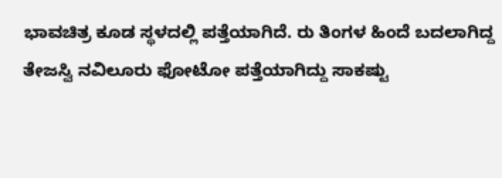ಭಾವಚಿತ್ರ ಕೂಡ ಸ್ಥಳದಲ್ಲಿ ಪತ್ತೆಯಾಗಿದೆ. ರು ತಿಂಗಳ ಹಿಂದೆ ಬದಲಾಗಿದ್ದ ತೇಜಸ್ವಿ ನವಿಲೂರು ಫೋಟೋ ಪತ್ತೆಯಾಗಿದ್ದು ಸಾಕಷ್ಟು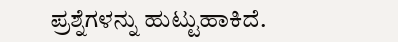ಪ್ರಶ್ನೆಗಳನ್ನು ಹುಟ್ಟುಹಾಕಿದೆ.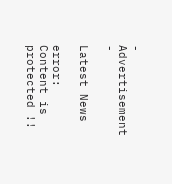- Advertisement -

Latest News

error: Content is protected !!